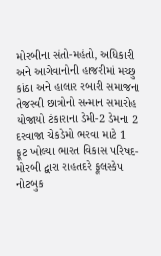મોરબીના સંતો-મહંતો, અધિકારી અને આગેવાનોની હાજરીમાં મચ્છુ કાંઠા અને હાલાર રબારી સમાજના તેજસ્વી છાત્રોનો સન્માન સમારોહ યોજાયો ટંકારાના ડેમી-2 ડેમના 2 દરવાજા ચેકડેમો ભરવા માટે 1 ફૂટ ખોલ્યા ભારત વિકાસ પરિષદ-મોરબી દ્વારા રાહતદરે ફૂલસ્કેપ નોટબુક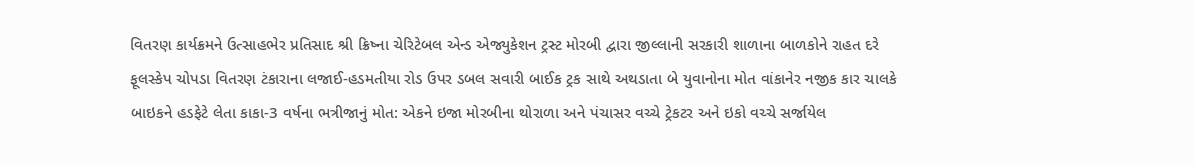વિતરણ કાર્યક્રમને ઉત્સાહભેર પ્રતિસાદ શ્રી ક્રિષ્ના ચેરિટેબલ એન્ડ એજ્યુકેશન ટ્રસ્ટ મોરબી દ્વારા જીલ્લાની સરકારી શાળાના બાળકોને રાહત દરે ફૂલસ્કેપ ચોપડા વિતરણ ટંકારાના લજાઈ-હડમતીયા રોડ ઉપર ડબલ સવારી બાઈક ટ્રક સાથે અથડાતા બે યુવાનોના મોત વાંકાનેર નજીક કાર ચાલકે બાઇકને હડફેટે લેતા કાકા-3 વર્ષના ભત્રીજાનું મોત: એકને ઇજા મોરબીના થોરાળા અને પંચાસર વચ્ચે ટ્રેકટર અને ઇકો વચ્ચે સર્જાયેલ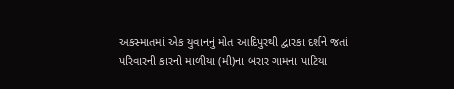અકસ્માતમાં એક યુવાનનું મોત આદિપુરથી દ્વારકા દર્શને જતાં પરિવારની કારનો માળીયા (મી)ના બરાર ગામના પાટિયા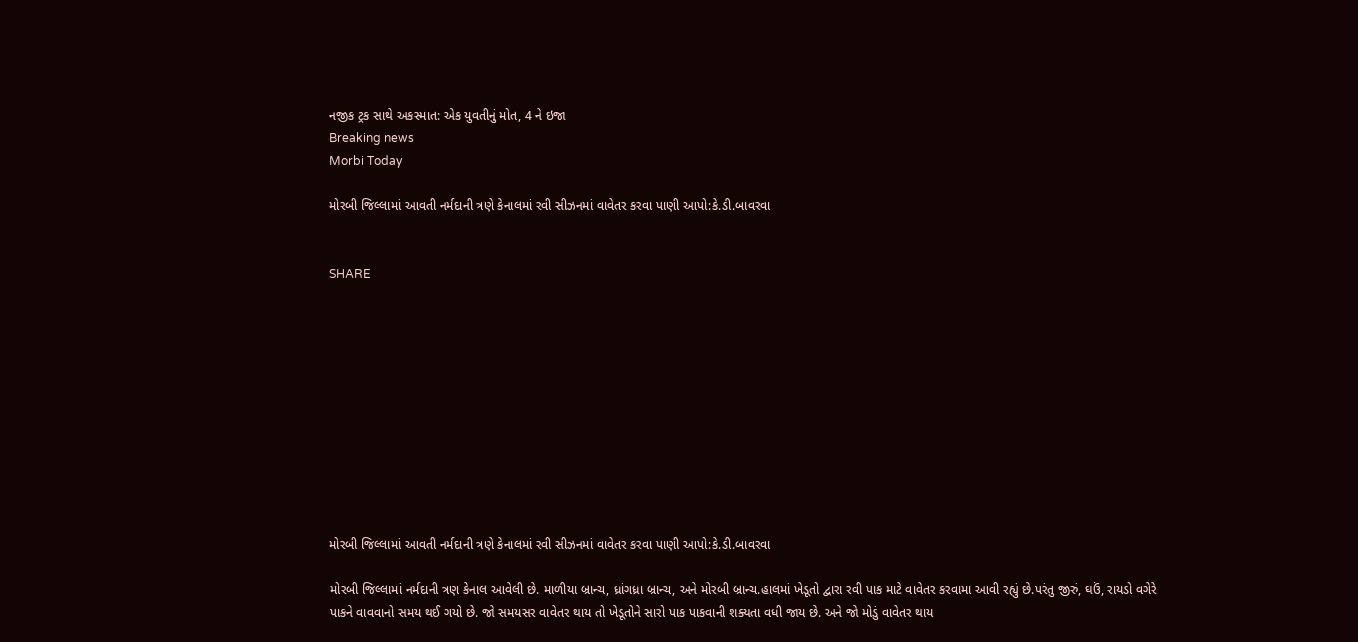નજીક ટ્રક સાથે અકસ્માત: એક યુવતીનું મોત, 4 ને ઇજા
Breaking news
Morbi Today

મોરબી જિલ્લામાં આવતી નર્મદાની ત્રણે કેનાલમાં રવી સીઝનમાં વાવેતર કરવા પાણી આપો:કે.ડી.બાવરવા


SHARE











મોરબી જિલ્લામાં આવતી નર્મદાની ત્રણે કેનાલમાં રવી સીઝનમાં વાવેતર કરવા પાણી આપો:કે.ડી.બાવરવા

મોરબી જિલ્લામાં નર્મદાની ત્રણ કેનાલ આવેલી છે. માળીયા બ્રાન્ચ, ધ્રાંગધ્રા બ્રાન્ચ, અને મોરબી બ્રાન્ચ.હાલમાં ખેડૂતો દ્વારા રવી પાક માટે વાવેતર કરવામા આવી રહ્યું છે.પરંતુ જીરું, ઘઉં, રાયડો વગેરે પાકને વાવવાનો સમય થઈ ગયો છે. જો સમયસર વાવેતર થાય તો ખેડૂતોને સારો પાક પાકવાની શક્યતા વધી જાય છે. અને જો મોડું વાવેતર થાય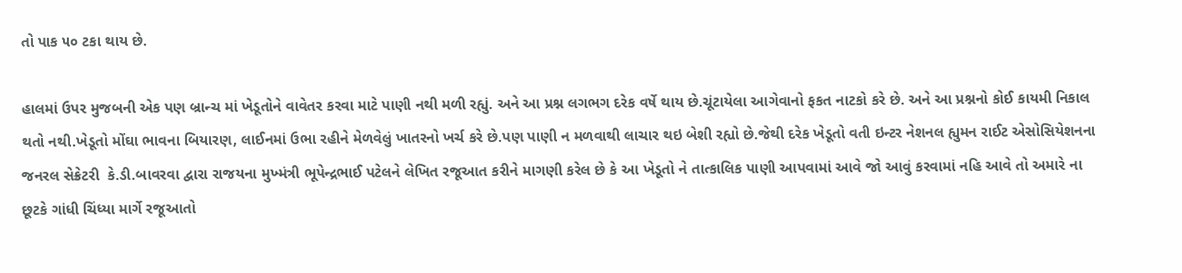તો પાક ૫૦ ટકા થાય છે.

હાલમાં ઉપર મુજબની એક પણ બ્રાન્ચ માં ખેડૂતોને વાવેતર કરવા માટે પાણી નથી મળી રહ્યું. અને આ પ્રશ્ન લગભગ દરેક વર્ષે થાય છે.ચૂંટાયેલા આગેવાનો ફકત નાટકો કરે છે. અને આ પ્રશ્નનો કોઈ કાયમી નિકાલ થતો નથી.ખેડૂતો મોંઘા ભાવના બિયારણ, લાઈનમાં ઉભા રહીને મેળવેલું ખાતરનો ખર્ચ કરે છે.પણ પાણી ન મળવાથી લાચાર થઇ બેશી રહ્યો છે.જેથી દરેક ખેડૂતો વતી ઇન્ટર નેશનલ હ્યુમન રાઈટ એસોસિયેશનના જનરલ સેક્રેટરી  કે.ડી.બાવરવા દ્વારા રાજયના મુખ્મંત્રી ભૂપેન્દ્રભાઈ પટેલને લેખિત રજૂઆત કરીને માગણી કરેલ છે કે આ ખેડૂતો ને તાત્કાલિક પાણી આપવામાં આવે જો આવું કરવામાં નહિ આવે તો અમારે ના છૂટકે ગાંધી ચિંધ્યા માર્ગે રજૂઆતો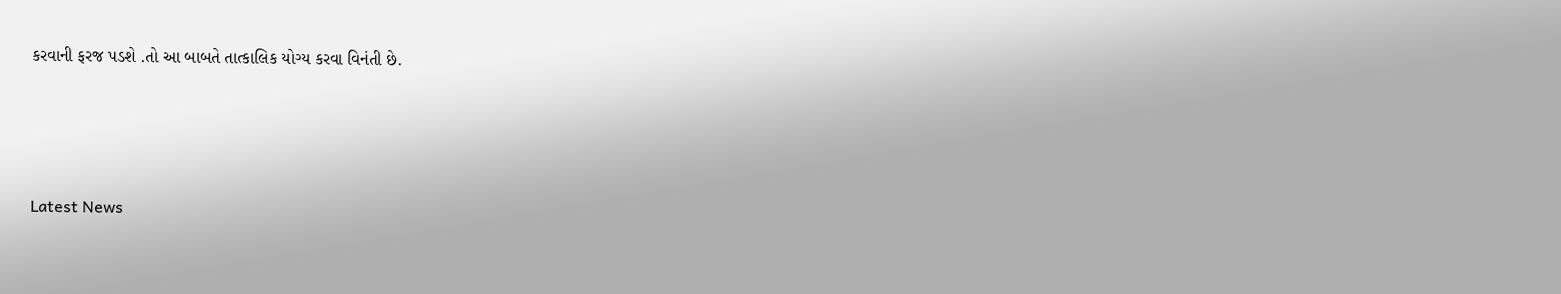કરવાની ફરજ પડશે .તો આ બાબતે તાત્કાલિક યોગ્ય કરવા વિનંતી છે.






Latest News